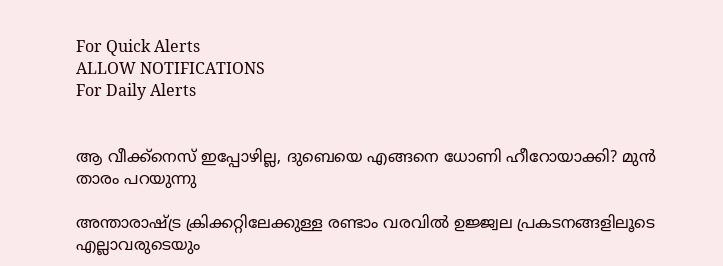For Quick Alerts
ALLOW NOTIFICATIONS
For Daily Alerts


ആ വീക്ക്നെസ് ഇപ്പോഴില്ല, ദുബെയെ എങ്ങനെ ധോണി ഹീറോയാക്കി? മുന്‍ താരം പറയുന്നു

അന്താരാഷ്ട്ര ക്രിക്കറ്റിലേക്കുള്ള രണ്ടാം വരവില്‍ ഉജ്ജ്വല പ്രകടനങ്ങളിലൂടെ എല്ലാവരുടെയും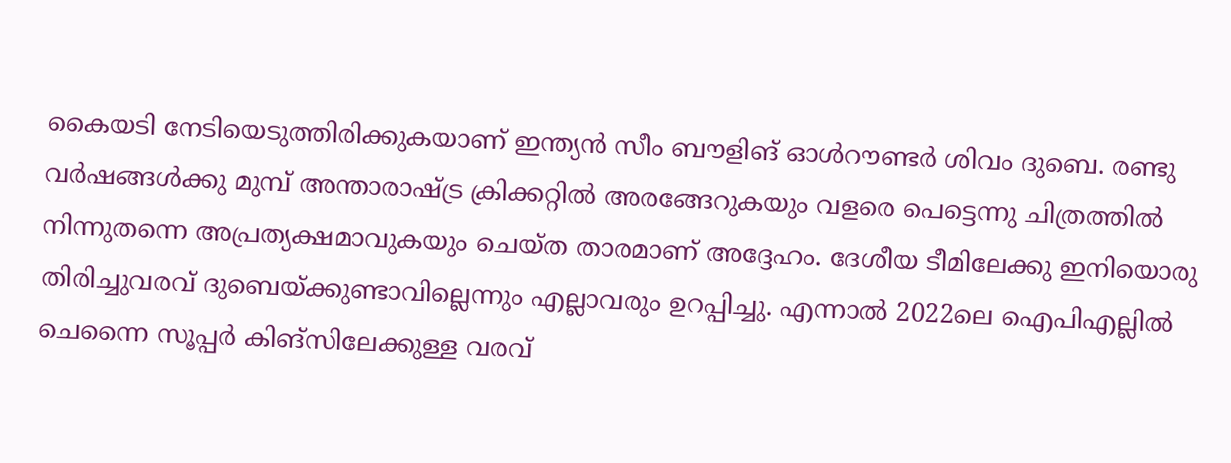കൈയടി നേടിയെടുത്തിരിക്കുകയാണ് ഇന്ത്യന്‍ സീം ബൗളിങ് ഓള്‍റൗണ്ടര്‍ ശിവം ദുബെ. രണ്ടു വര്‍ഷങ്ങള്‍ക്കു മുമ്പ് അന്താരാഷ്ട്ര ക്രിക്കറ്റില്‍ അരങ്ങേറുകയും വളരെ പെട്ടെന്നു ചിത്രത്തില്‍ നിന്നുതന്നെ അപ്രത്യക്ഷമാവുകയും ചെയ്ത താരമാണ് അദ്ദേഹം. ദേശീയ ടീമിലേക്കു ഇനിയൊരു തിരിച്ചുവരവ് ദുബെയ്ക്കുണ്ടാവില്ലെന്നും എല്ലാവരും ഉറപ്പിച്ചു. എന്നാല്‍ 2022ലെ ഐപിഎല്ലില്‍ ചെന്നൈ സൂപ്പര്‍ കിങ്‌സിലേക്കുള്ള വരവ്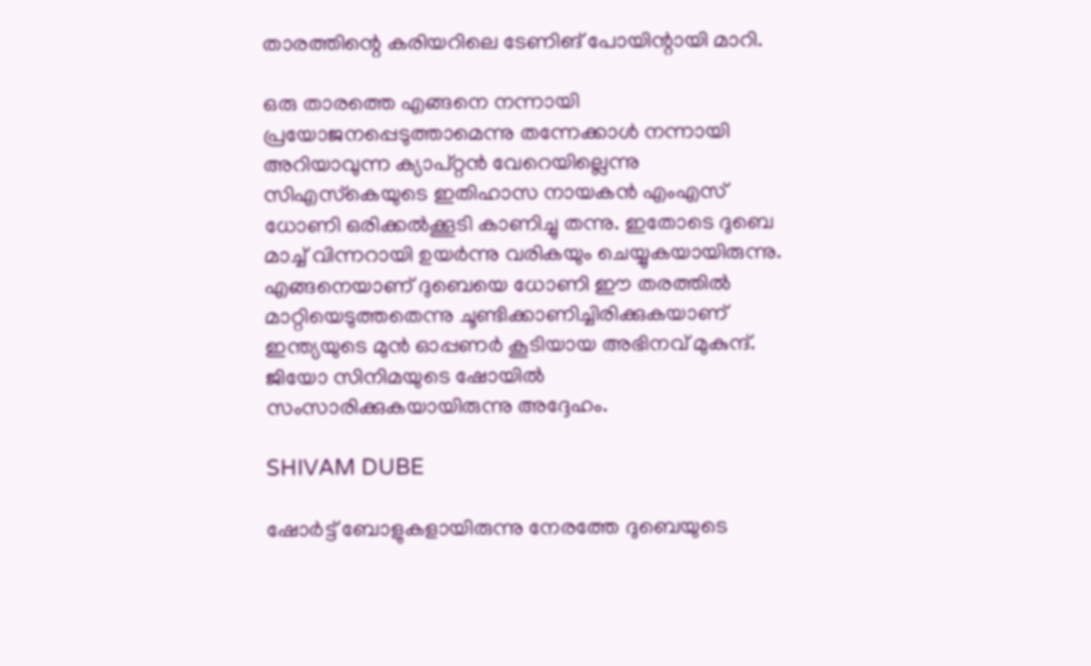താരത്തിന്റെ കരിയറിലെ ടേണിങ് പോയിന്റായി മാറി.

ഒരു താരത്തെ എങ്ങനെ നന്നായി പ്രയോജനപ്പെടുത്താമെന്നു തന്നേക്കാള്‍ നന്നായി അറിയാവുന്ന ക്യാപ്റ്റന്‍ വേറെയില്ലെന്നു സിഎസ്‌കെയുടെ ഇതിഹാസ നായകന്‍ എംഎസ് ധോണി ഒരിക്കല്‍ക്കൂടി കാണിച്ചു തന്നു. ഇതോടെ ദുബെ മാച്ച് വിന്നറായി ഉയര്‍ന്നു വരികയും ചെയ്യുകയായിരുന്നു. എങ്ങനെയാണ് ദുബെയെ ധോണി ഈ തരത്തില്‍ മാറ്റിയെടുത്തതെന്നു ചൂണ്ടിക്കാണിച്ചിരിക്കുകയാണ് ഇന്ത്യയുടെ മുന്‍ ഓപ്പണര്‍ കൂടിയായ അഭിനവ് മുകുന്ദ്. ജിയോ സിനിമയുടെ ഷോയില്‍ സംസാരിക്കുകയായിരുന്നു അദ്ദേഹം.

SHIVAM DUBE

ഷോര്‍ട്ട് ബോളുകളായിരുന്നു നേരത്തേ ദുബെയുടെ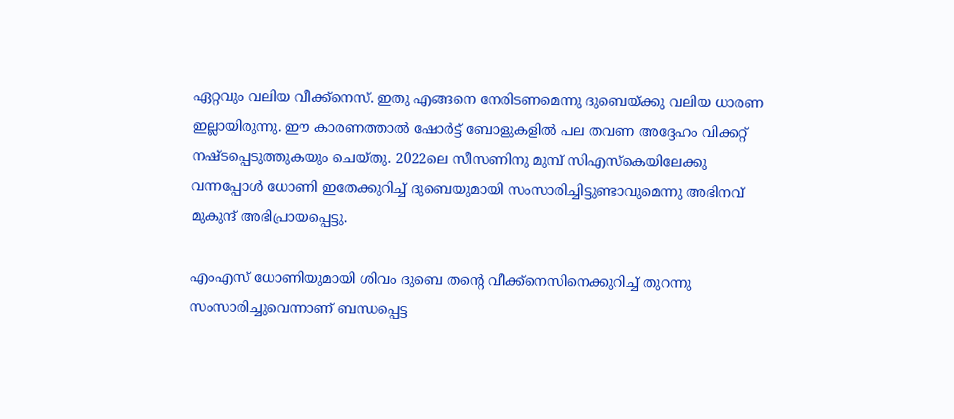ഏറ്റവും വലിയ വീക്ക്‌നെസ്. ഇതു എങ്ങനെ നേരിടണമെന്നു ദുബെയ്ക്കു വലിയ ധാരണ ഇല്ലായിരുന്നു. ഈ കാരണത്താല്‍ ഷോര്‍ട്ട് ബോളുകളില്‍ പല തവണ അദ്ദേഹം വിക്കറ്റ് നഷ്ടപ്പെടുത്തുകയും ചെയ്തു. 2022ലെ സീസണിനു മുമ്പ് സിഎസ്‌കെയിലേക്കു വന്നപ്പോള്‍ ധോണി ഇതേക്കുറിച്ച് ദുബെയുമായി സംസാരിച്ചിട്ടുണ്ടാവുമെന്നു അഭിനവ് മുകുന്ദ് അഭിപ്രായപ്പെട്ടു.

എംഎസ് ധോണിയുമായി ശിവം ദുബെ തന്റെ വീക്ക്‌നെസിനെക്കുറിച്ച് തുറന്നു സംസാരിച്ചുവെന്നാണ് ബന്ധപ്പെട്ട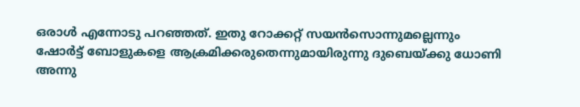ഒരാള്‍ എന്നോടു പറഞ്ഞത്. ഇതു റോക്കറ്റ് സയന്‍സൊന്നുമല്ലെന്നും ഷോര്‍ട്ട് ബോളുകളെ ആക്രമിക്കരുതെന്നുമായിരുന്നു ദുബെയ്ക്കു ധോണി അന്നു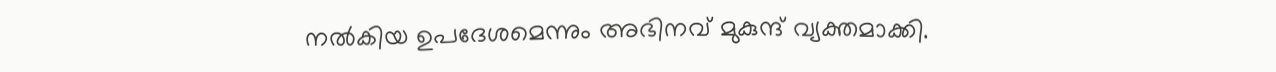നല്‍കിയ ഉപദേശമെന്നും അഭിനവ് മുകുന്ദ് വ്യക്തമാക്കി.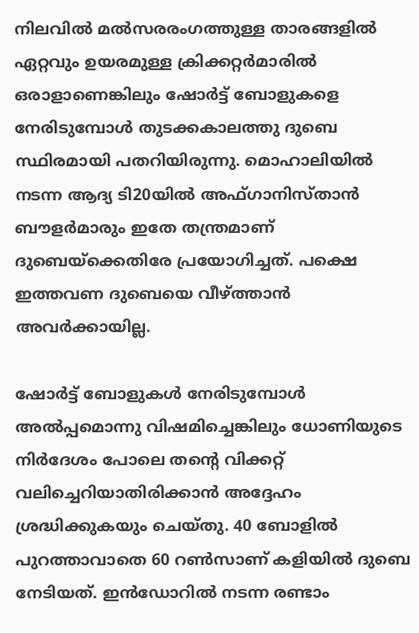നിലവില്‍ മല്‍സരരംഗത്തുള്ള താരങ്ങളില്‍ ഏറ്റവും ഉയരമുള്ള ക്രിക്കറ്റര്‍മാരില്‍ ഒരാളാണെങ്കിലും ഷോര്‍ട്ട് ബോളുകളെ നേരിടുമ്പോള്‍ തുടക്കകാലത്തു ദുബെ സ്ഥിരമായി പതറിയിരുന്നു. മൊഹാലിയില്‍ നടന്ന ആദ്യ ടി20യില്‍ അഫ്ഗാനിസ്താന്‍ ബൗളര്‍മാരും ഇതേ തന്ത്രമാണ് ദുബെയ്‌ക്കെതിരേ പ്രയോഗിച്ചത്. പക്ഷെ ഇത്തവണ ദുബെയെ വീഴ്ത്താന്‍ അവര്‍ക്കായില്ല.

ഷോര്‍ട്ട് ബോളുകള്‍ നേരിടുമ്പോള്‍ അല്‍പ്പമൊന്നു വിഷമിച്ചെങ്കിലും ധോണിയുടെ നിര്‍ദേശം പോലെ തന്റെ വിക്കറ്റ് വലിച്ചെറിയാതിരിക്കാന്‍ അദ്ദേഹം ശ്രദ്ധിക്കുകയും ചെയ്തു. 40 ബോളില്‍ പുറത്താവാതെ 60 റണ്‍സാണ് കളിയില്‍ ദുബെ നേടിയത്. ഇന്‍ഡോറില്‍ നടന്ന രണ്ടാം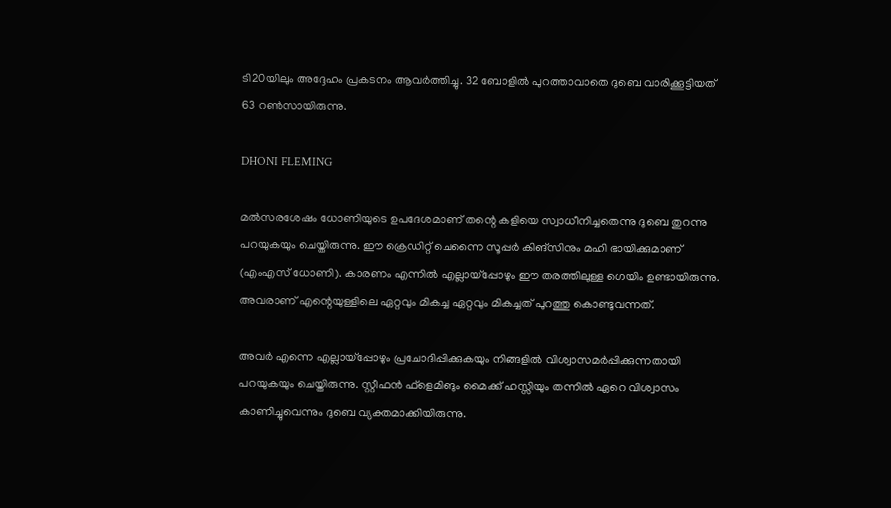ടി20യിലും അദ്ദേഹം പ്രകടനം ആവര്‍ത്തിച്ചു. 32 ബോളില്‍ പുറത്താവാതെ ദുബെ വാരിക്കൂട്ടിയത് 63 റണ്‍സായിരുന്നു.

DHONI FLEMING

മല്‍സരശേഷം ധോണിയുടെ ഉപദേശമാണ് തന്റെ കളിയെ സ്വാധീനിച്ചതെന്നു ദുബെ തുറന്നു പറയുകയും ചെയ്തിരുന്നു. ഈ ക്രെഡിറ്റ് ചെന്നൈ സൂപ്പര്‍ കിങ്‌സിനും മഹി ഭായിക്കുമാണ് (എംഎസ് ധോണി). കാരണം എന്നില്‍ എല്ലായ്‌പ്പോഴും ഈ തരത്തിലുള്ള ഗെയിം ഉണ്ടായിരുന്നു. അവരാണ് എന്റെയുള്ളിലെ ഏറ്റവും മികച്ച ഏറ്റവും മികച്ചത് പുറത്തു കൊണ്ടുവന്നത്.

അവര്‍ എന്നെ എല്ലായ്‌പ്പോഴും പ്രചോദിപ്പിക്കുകയും നിങ്ങളില്‍ വിശ്വാസമര്‍പ്പിക്കുന്നതായി പറയുകയും ചെയ്തിരുന്നു. സ്റ്റീഫന്‍ ഫ്‌ളെമിങും മൈക്ക് ഹസ്സിയും തന്നില്‍ ഏറെ വിശ്വാസം കാണിച്ചുവെന്നും ദുബെ വ്യക്തമാക്കിയിരുന്നു.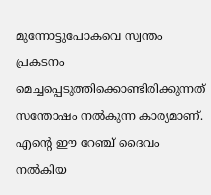മുന്നോട്ടുപോകവെ സ്വന്തം പ്രകടനം മെച്ചപ്പെടുത്തിക്കൊണ്ടിരിക്കുന്നത് സന്തോഷം നല്‍കുന്ന കാര്യമാണ്. എന്റെ ഈ റേഞ്ച് ദൈവം നല്‍കിയ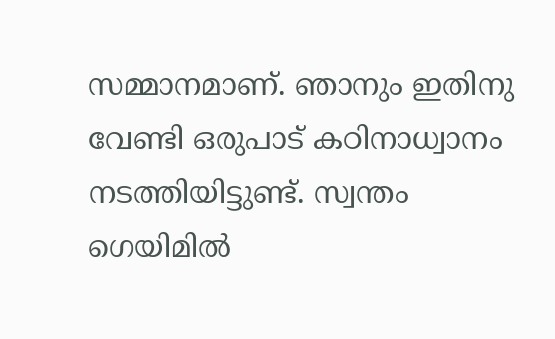സമ്മാനമാണ്. ഞാനും ഇതിനു വേണ്ടി ഒരുപാട് കഠിനാധ്വാനം നടത്തിയിട്ടുണ്ട്. സ്വന്തം ഗെയിമില്‍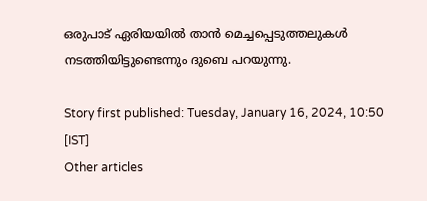ഒരുപാട് ഏരിയയില്‍ താന്‍ മെച്ചപ്പെടുത്തലുകള്‍ നടത്തിയിട്ടുണ്ടെന്നും ദുബെ പറയുന്നു.

Story first published: Tuesday, January 16, 2024, 10:50 [IST]
Other articles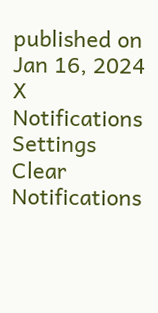published on Jan 16, 2024
X
Notifications
Settings
Clear Notifications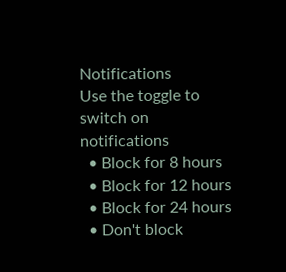Notifications
Use the toggle to switch on notifications
  • Block for 8 hours
  • Block for 12 hours
  • Block for 24 hours
  • Don't block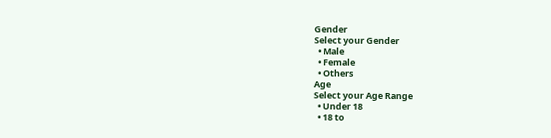Gender
Select your Gender
  • Male
  • Female
  • Others
Age
Select your Age Range
  • Under 18
  • 18 to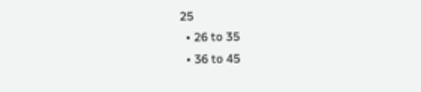25
  • 26 to 35
  • 36 to 45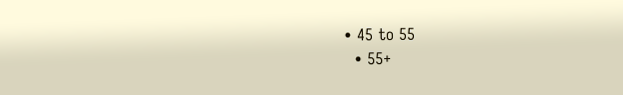• 45 to 55
  • 55+